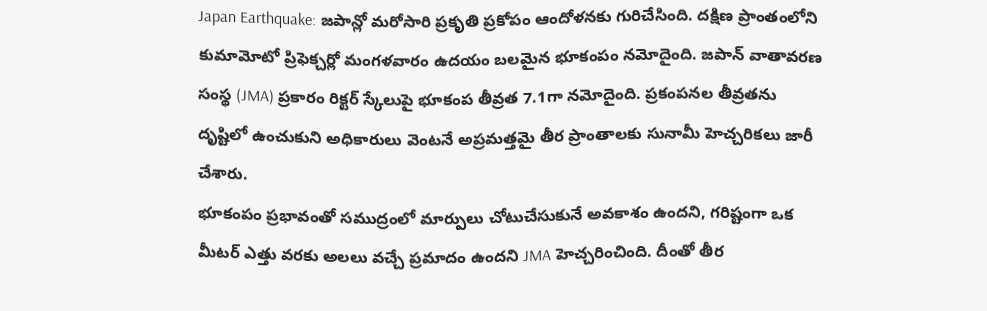Japan Earthquake: జపాన్లో మరోసారి ప్రకృతి ప్రకోపం ఆందోళనకు గురిచేసింది. దక్షిణ ప్రాంతంలోని కుమామోటో ప్రిఫెక్చర్లో మంగళవారం ఉదయం బలమైన భూకంపం నమోదైంది. జపాన్ వాతావరణ సంస్థ (JMA) ప్రకారం రిక్టర్ స్కేలుపై భూకంప తీవ్రత 7.1గా నమోదైంది. ప్రకంపనల తీవ్రతను దృష్టిలో ఉంచుకుని అధికారులు వెంటనే అప్రమత్తమై తీర ప్రాంతాలకు సునామీ హెచ్చరికలు జారీ చేశారు.
భూకంపం ప్రభావంతో సముద్రంలో మార్పులు చోటుచేసుకునే అవకాశం ఉందని, గరిష్టంగా ఒక మీటర్ ఎత్తు వరకు అలలు వచ్చే ప్రమాదం ఉందని JMA హెచ్చరించింది. దీంతో తీర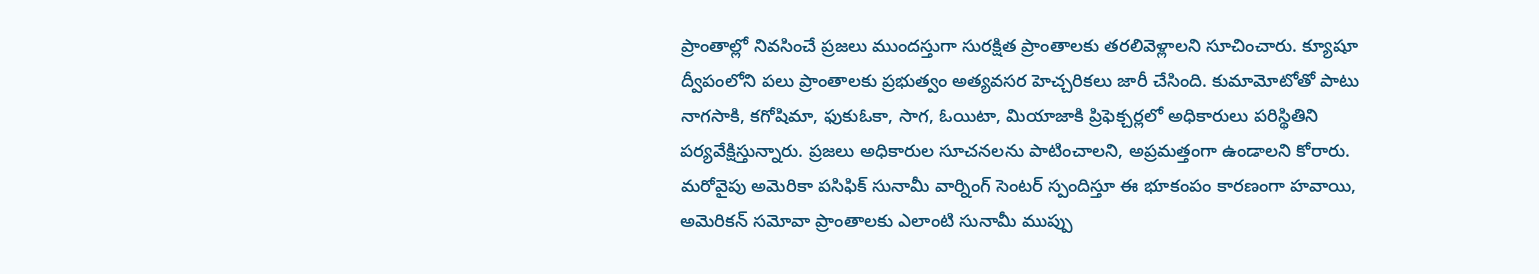ప్రాంతాల్లో నివసించే ప్రజలు ముందస్తుగా సురక్షిత ప్రాంతాలకు తరలివెళ్లాలని సూచించారు. క్యూషూ ద్వీపంలోని పలు ప్రాంతాలకు ప్రభుత్వం అత్యవసర హెచ్చరికలు జారీ చేసింది. కుమామోటోతో పాటు నాగసాకి, కగోషిమా, ఫుకుఓకా, సాగ, ఓయిటా, మియాజాకి ప్రిఫెక్చర్లలో అధికారులు పరిస్థితిని పర్యవేక్షిస్తున్నారు. ప్రజలు అధికారుల సూచనలను పాటించాలని, అప్రమత్తంగా ఉండాలని కోరారు.
మరోవైపు అమెరికా పసిఫిక్ సునామీ వార్నింగ్ సెంటర్ స్పందిస్తూ ఈ భూకంపం కారణంగా హవాయి, అమెరికన్ సమోవా ప్రాంతాలకు ఎలాంటి సునామీ ముప్పు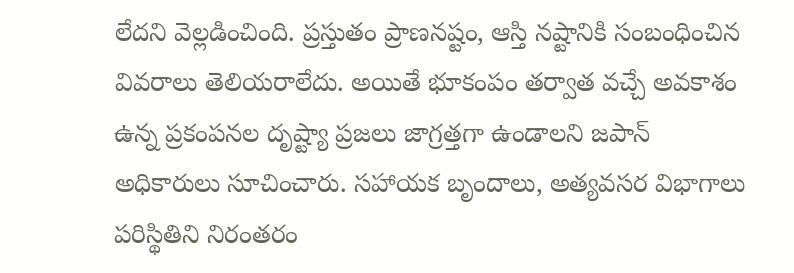లేదని వెల్లడించింది. ప్రస్తుతం ప్రాణనష్టం, ఆస్తి నష్టానికి సంబంధించిన వివరాలు తెలియరాలేదు. అయితే భూకంపం తర్వాత వచ్చే అవకాశం ఉన్న ప్రకంపనల దృష్ట్యా ప్రజలు జాగ్రత్తగా ఉండాలని జపాన్ అధికారులు సూచించారు. సహాయక బృందాలు, అత్యవసర విభాగాలు పరిస్థితిని నిరంతరం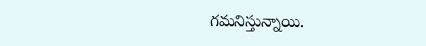గమనిస్తున్నాయి.